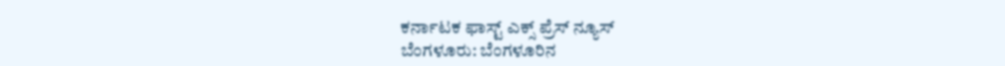ಕರ್ನಾಟಕ ಫಾಸ್ಟ್ ಎಕ್ಸ್ ಪ್ರೆಸ್ ನ್ಯೂಸ್
ಬೆಂಗಳೂರು: ಬೆಂಗಳೂರಿನ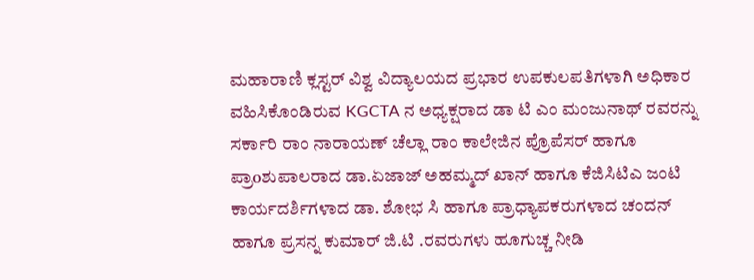ಮಹಾರಾಣಿ ಕ್ಲಸ್ಟರ್ ವಿಶ್ವ ವಿದ್ಯಾಲಯದ ಪ್ರಭಾರ ಉಪಕುಲಪತಿಗಳಾಗಿ ಅಧಿಕಾರ ವಹಿಸಿಕೊಂಡಿರುವ KGCTA ನ ಅಧ್ಯಕ್ಷರಾದ ಡಾ ಟಿ ಎಂ ಮಂಜುನಾಥ್ ರವರನ್ನು ಸರ್ಕಾರಿ ರಾಂ ನಾರಾಯಣ್ ಚೆಲ್ಲಾ ರಾಂ ಕಾಲೇಜಿನ ಪ್ರೊಪೆಸರ್ ಹಾಗೂ ಪ್ರಾoಶುಪಾಲರಾದ ಡಾ.ಏಜಾಜ್ ಅಹಮ್ಮದ್ ಖಾನ್ ಹಾಗೂ ಕೆಜಿಸಿಟಿಎ ಜಂಟಿ ಕಾರ್ಯದರ್ಶಿಗಳಾದ ಡಾ. ಶೋಭ ಸಿ ಹಾಗೂ ಪ್ರಾಧ್ಯಾಪಕರುಗಳಾದ ಚಂದನ್ ಹಾಗೂ ಪ್ರಸನ್ನ ಕುಮಾರ್ ಜಿ.ಟಿ .ರವರುಗಳು ಹೂಗುಚ್ಚ ನೀಡಿ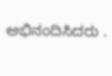ಅಭಿನಂದಿಸಿದರು .